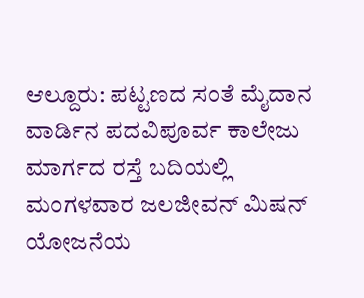ಆಲ್ದೂರು: ಪಟ್ಟಣದ ಸಂತೆ ಮೈದಾನ ವಾರ್ಡಿನ ಪದವಿಪೂರ್ವ ಕಾಲೇಜು ಮಾರ್ಗದ ರಸ್ತೆ ಬದಿಯಲ್ಲಿ ಮಂಗಳವಾರ ಜಲಜೀವನ್ ಮಿಷನ್ ಯೋಜನೆಯ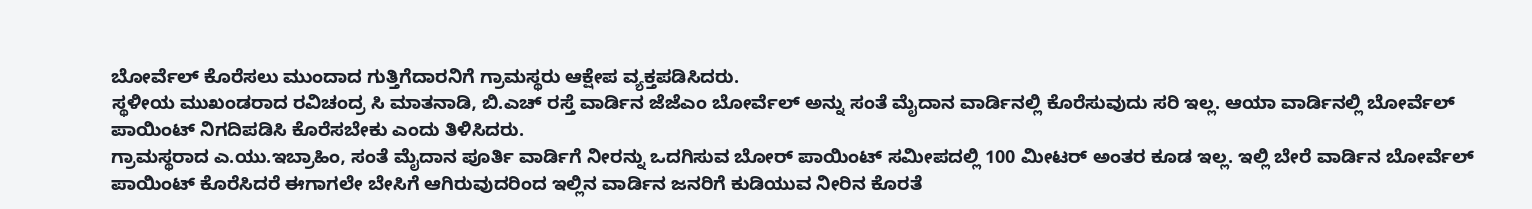ಬೋರ್ವೆಲ್ ಕೊರೆಸಲು ಮುಂದಾದ ಗುತ್ತಿಗೆದಾರನಿಗೆ ಗ್ರಾಮಸ್ಥರು ಆಕ್ಷೇಪ ವ್ಯಕ್ತಪಡಿಸಿದರು.
ಸ್ಥಳೀಯ ಮುಖಂಡರಾದ ರವಿಚಂದ್ರ ಸಿ ಮಾತನಾಡಿ, ಬಿ.ಎಚ್ ರಸ್ತೆ ವಾರ್ಡಿನ ಜೆಜೆಎಂ ಬೋರ್ವೆಲ್ ಅನ್ನು ಸಂತೆ ಮೈದಾನ ವಾರ್ಡಿನಲ್ಲಿ ಕೊರೆಸುವುದು ಸರಿ ಇಲ್ಲ. ಆಯಾ ವಾರ್ಡಿನಲ್ಲಿ ಬೋರ್ವೆಲ್ ಪಾಯಿಂಟ್ ನಿಗದಿಪಡಿಸಿ ಕೊರೆಸಬೇಕು ಎಂದು ತಿಳಿಸಿದರು.
ಗ್ರಾಮಸ್ಥರಾದ ಎ.ಯು.ಇಬ್ರಾಹಿಂ, ಸಂತೆ ಮೈದಾನ ಪೂರ್ತಿ ವಾರ್ಡಿಗೆ ನೀರನ್ನು ಒದಗಿಸುವ ಬೋರ್ ಪಾಯಿಂಟ್ ಸಮೀಪದಲ್ಲಿ 100 ಮೀಟರ್ ಅಂತರ ಕೂಡ ಇಲ್ಲ. ಇಲ್ಲಿ ಬೇರೆ ವಾರ್ಡಿನ ಬೋರ್ವೆಲ್ ಪಾಯಿಂಟ್ ಕೊರೆಸಿದರೆ ಈಗಾಗಲೇ ಬೇಸಿಗೆ ಆಗಿರುವುದರಿಂದ ಇಲ್ಲಿನ ವಾರ್ಡಿನ ಜನರಿಗೆ ಕುಡಿಯುವ ನೀರಿನ ಕೊರತೆ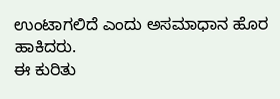ಉಂಟಾಗಲಿದೆ ಎಂದು ಅಸಮಾಧಾನ ಹೊರ ಹಾಕಿದರು.
ಈ ಕುರಿತು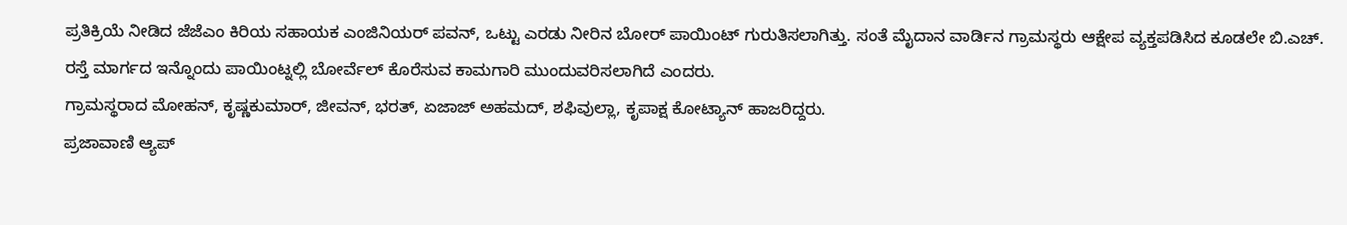ಪ್ರತಿಕ್ರಿಯೆ ನೀಡಿದ ಜೆಜೆಎಂ ಕಿರಿಯ ಸಹಾಯಕ ಎಂಜಿನಿಯರ್ ಪವನ್, ಒಟ್ಟು ಎರಡು ನೀರಿನ ಬೋರ್ ಪಾಯಿಂಟ್ ಗುರುತಿಸಲಾಗಿತ್ತು. ಸಂತೆ ಮೈದಾನ ವಾರ್ಡಿನ ಗ್ರಾಮಸ್ಥರು ಆಕ್ಷೇಪ ವ್ಯಕ್ತಪಡಿಸಿದ ಕೂಡಲೇ ಬಿ.ಎಚ್. ರಸ್ತೆ ಮಾರ್ಗದ ಇನ್ನೊಂದು ಪಾಯಿಂಟ್ನಲ್ಲಿ ಬೋರ್ವೆಲ್ ಕೊರೆಸುವ ಕಾಮಗಾರಿ ಮುಂದುವರಿಸಲಾಗಿದೆ ಎಂದರು.
ಗ್ರಾಮಸ್ಥರಾದ ಮೋಹನ್, ಕೃಷ್ಣಕುಮಾರ್, ಜೀವನ್, ಭರತ್, ಏಜಾಜ್ ಅಹಮದ್, ಶಫಿವುಲ್ಲಾ, ಕೃಪಾಕ್ಷ ಕೋಟ್ಯಾನ್ ಹಾಜರಿದ್ದರು.
ಪ್ರಜಾವಾಣಿ ಆ್ಯಪ್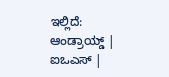ಇಲ್ಲಿದೆ: ಆಂಡ್ರಾಯ್ಡ್ | ಐಒಎಸ್ |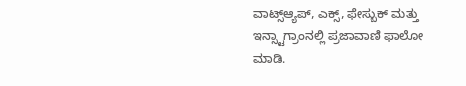ವಾಟ್ಸ್ಆ್ಯಪ್, ಎಕ್ಸ್, ಫೇಸ್ಬುಕ್ ಮತ್ತು ಇನ್ಸ್ಟಾಗ್ರಾಂನಲ್ಲಿ ಪ್ರಜಾವಾಣಿ ಫಾಲೋ ಮಾಡಿ.